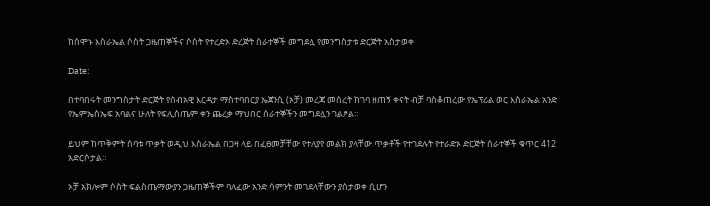ከሰሞኑ እስራኤል ሶስት ጋዜጠኞችና ሶስት የተረድኦ ድረጅት ሰራተኞች መግደሏ የመንግስታቱ ድርጅት አስታወቀ

Date:

በተባበሩት መንግስታት ድርጅት የሰብአዊ እርዳታ ማስተባበርያ ኤጀንሲ (ኦቻ) መረጃ መሰረት ከገባ ዘጠኝ ቀናት ብቻ ባስቆጠረው የኤፕሪል ወር እስራኤል አንድ የኤምኤስኤፍ አባልና ሁለት የፍሊስጤም ቀን ጨረቃ ማህበር ሰራተኞችን መግደሏን ገልፆል።

ይህም ከጥቅምት ሰባቱ ጥቃት ወዲህ እስራኤል በጋዛ ላይ በፈፀመቻቸው የተለያየ መልክ ያላቸው ጥቃቶች የተገደሉት የተራድኦ ድርጅት ሰራተኞች ቁጥር 412 አድርሶታል።

ኦቻ አክሎም ሶስት ፍልስጤማውያን ጋዜጠኞችም ባለፈው አንድ ሳምንት መገደላቸውን ያስታወቀ ሲሆን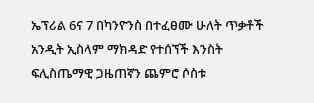ኤፕሪል 6ና 7 በካንዮንስ በተፈፀሙ ሁለት ጥቃቶች አንዲት ኢስላም ማክዳድ የተሰኘች እንስት ፍሊስጤማዊ ጋዜጠኛን ጨምሮ ሶስቱ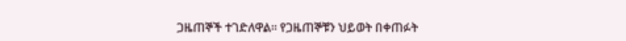ጋዜጠኞች ተገድለዋል። የጋዜጠኞቹን ህይወት በቀጠፉት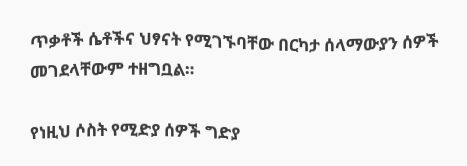ጥቃቶች ሴቶችና ህፃናት የሚገኙባቸው በርካታ ሰላማውያን ሰዎች መገደላቸውም ተዘግቧል።

የነዚህ ሶስት የሚድያ ሰዎች ግድያ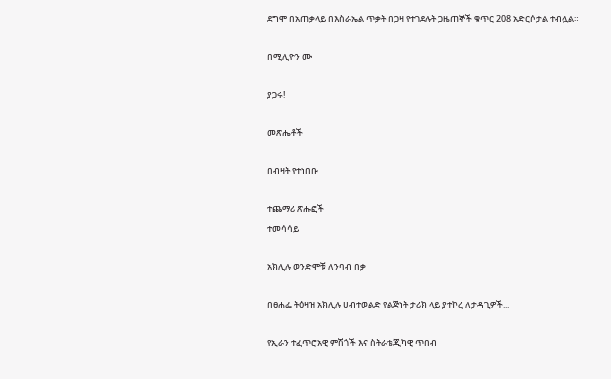ደግሞ በአጠቃላይ በእስራኤል ጥቃት በጋዛ የተገደሉት ጋዜጠኞች ቁጥር 208 አድርሶታል ተብሏል።

በሚሊዮን ሙ

ያጋሩ!

መጽሔቶች

በብዛት የተነበቡ

ተጨማሪ ጽሑፎች
ተመሳሳይ

አክሊሉ ወንድሞቹ ለንባብ በቃ

በፀሐፌ ትዕዛዝ አክሊሉ ሀብተወልድ የልጅነት ታሪክ ላይ ያተኮረ ለታዳጊዎች...

የኢራን ተፈጥሮአዊ ምሽጎች እና ስትራቴጂካዊ ጥበብ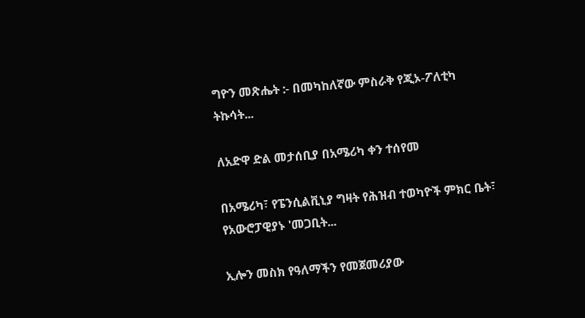ግዮን መጽሔት :- በመካከለኛው ምስራቅ የጂኦ-ፖለቲካ ትኩሳት...

ለአድዋ ድል መታሰቢያ በአሜሪካ ቀን ተሰየመ

በአሜሪካ፣ የፔንሲልቪኒያ ግዛት የሕዝብ ተወካዮች ምክር ቤት፣ የአውሮፓዊያኑ 'መጋቢት...

ኢሎን መስክ የዓለማችን የመጀመሪያው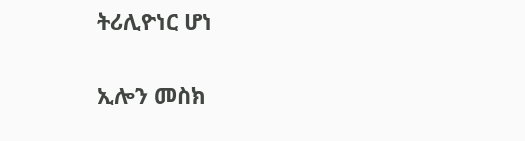ትሪሊዮነር ሆነ

ኢሎን መስክ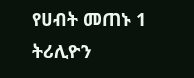የሀብት መጠኑ 1 ትሪሊዮን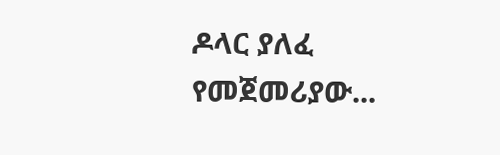ዶላር ያለፈ የመጀመሪያው...